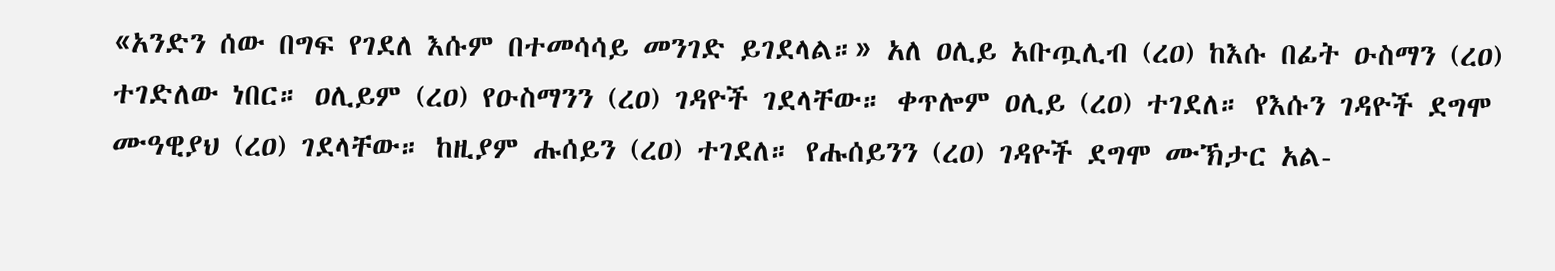«አንድን ሰው በግፍ የገደለ እሱም በተመሳሳይ መንገድ ይገደላል።» አለ ዐሊይ አቡጧሊብ (ረዐ) ከእሱ በፊት ዑስማን (ረዐ) ተገድለው ነበር። ዐሊይም (ረዐ) የዑስማንን (ረዐ) ገዳዮች ገደላቸው። ቀጥሎም ዐሊይ (ረዐ) ተገደለ። የእሱን ገዳዮች ደግሞ ሙዓዊያህ (ረዐ) ገደላቸው። ከዚያም ሑሰይን (ረዐ) ተገደለ። የሑሰይንን (ረዐ) ገዳዮች ደግሞ ሙኽታር አል-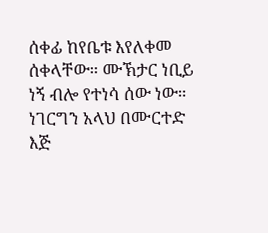ሰቀፊ ከየቤቱ እየለቀመ ሰቀላቸው። ሙኽታር ነቢይ ነኝ ብሎ የተነሳ ሰው ነው። ነገርግን አላህ በሙርተድ እጅ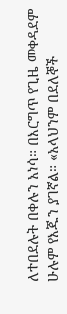ለተበደሉት በቀሉን አነሳ። በእርግጥ የጊዜ መቀዳደም ሁሉም የእጁን ያገኛል። «አላህንም በደለኞች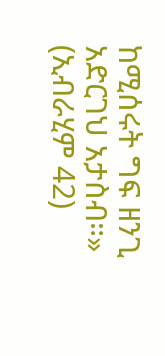ከሚሰሩት ግፍ ዘንጊ አድርገህ አታስብ።» (ኢብራሂም 42)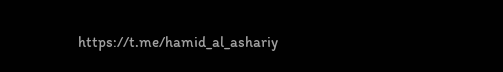https://t.me/hamid_al_ashariy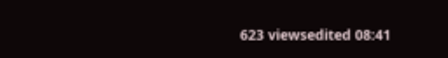623 viewsedited 08:41